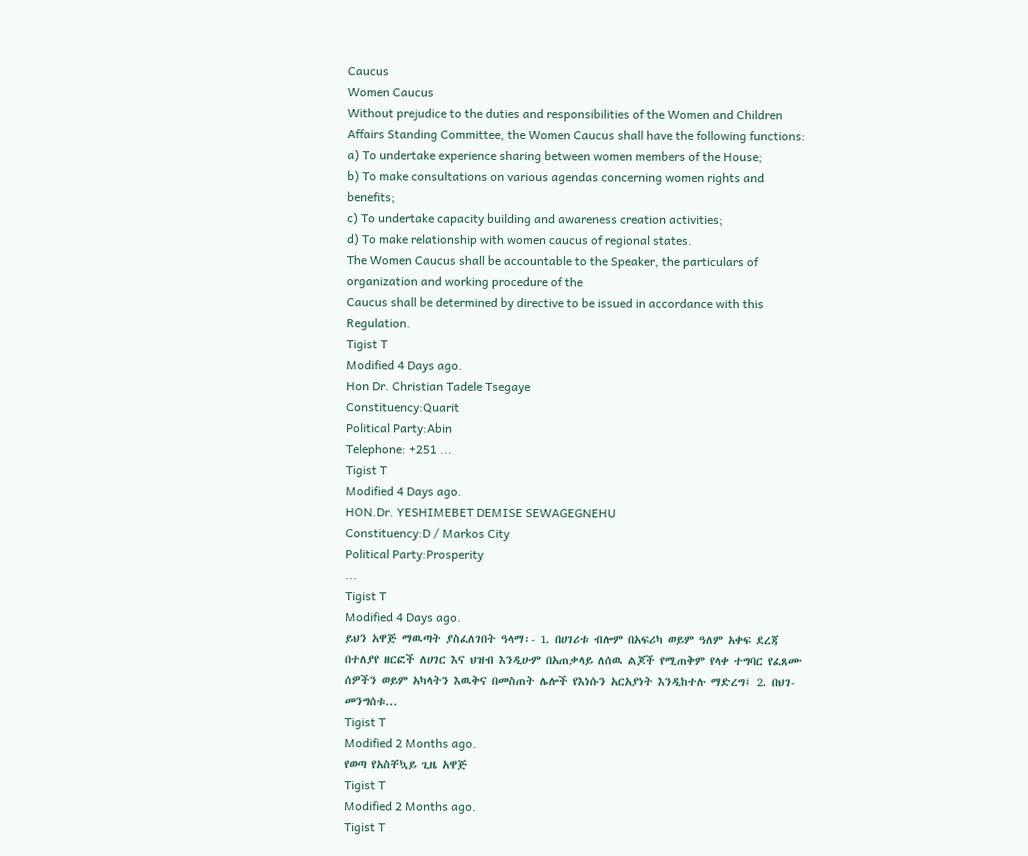Caucus
Women Caucus
Without prejudice to the duties and responsibilities of the Women and Children Affairs Standing Committee, the Women Caucus shall have the following functions:
a) To undertake experience sharing between women members of the House;
b) To make consultations on various agendas concerning women rights and benefits;
c) To undertake capacity building and awareness creation activities;
d) To make relationship with women caucus of regional states.
The Women Caucus shall be accountable to the Speaker, the particulars of organization and working procedure of the
Caucus shall be determined by directive to be issued in accordance with this Regulation.
Tigist T
Modified 4 Days ago.
Hon Dr. Christian Tadele Tsegaye
Constituency:Quarit
Political Party:Abin
Telephone: +251 ...
Tigist T
Modified 4 Days ago.
HON.Dr. YESHIMEBET DEMISE SEWAGEGNEHU
Constituency:D / Markos City
Political Party:Prosperity
...
Tigist T
Modified 4 Days ago.
ይህን አዋጅ ማዉጣት ያስፈለገበት ዓላማ፡- 1. በሀገሪቱ ብሎም በአፍሪካ ወይም ዓለም አቀፍ ደረጃ በተለያየ ዘርፎች ለሀገር እና ህዝብ እንዲሁም በአጠቃላይ ለሰዉ ልጆች የሚጠቅም የላቀ ተግባር የፈጸሙ ሰዎችን ወይም አካላትን እዉቅና በመስጠት ሌሎች የእነሱን አርአያነት እንዲከተሉ ማድረግ፤ 2. በህገ-መንግሰቱ...
Tigist T
Modified 2 Months ago.
የወጣ የአስቸኳይ ጊዜ አዋጅ
Tigist T
Modified 2 Months ago.
Tigist T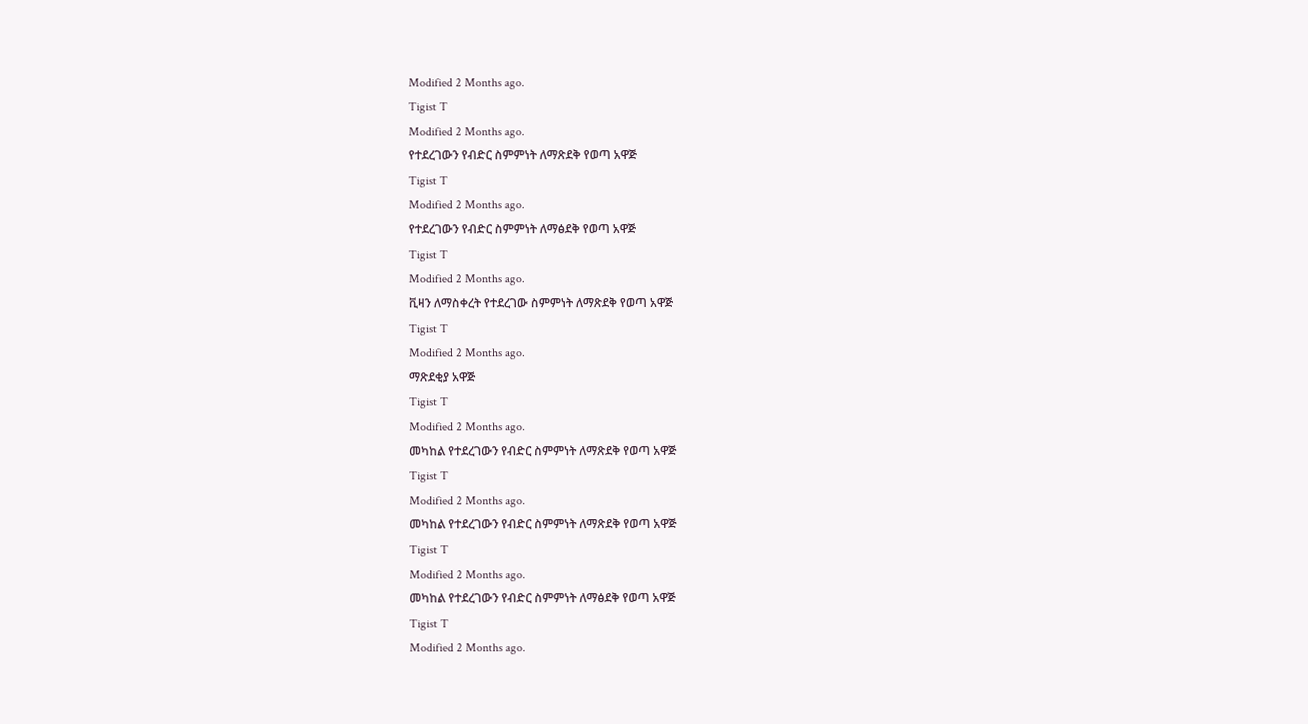Modified 2 Months ago.
Tigist T
Modified 2 Months ago.
የተደረገውን የብድር ስምምነት ለማጽደቅ የወጣ አዋጅ
Tigist T
Modified 2 Months ago.
የተደረገውን የብድር ስምምነት ለማፅደቅ የወጣ አዋጅ
Tigist T
Modified 2 Months ago.
ቪዛን ለማስቀረት የተደረገው ስምምነት ለማጽደቅ የወጣ አዋጅ
Tigist T
Modified 2 Months ago.
ማጽደቂያ አዋጅ
Tigist T
Modified 2 Months ago.
መካከል የተደረገውን የብድር ስምምነት ለማጽደቅ የወጣ አዋጅ
Tigist T
Modified 2 Months ago.
መካከል የተደረገውን የብድር ስምምነት ለማጽደቅ የወጣ አዋጅ
Tigist T
Modified 2 Months ago.
መካከል የተደረገውን የብድር ስምምነት ለማፅደቅ የወጣ አዋጅ
Tigist T
Modified 2 Months ago.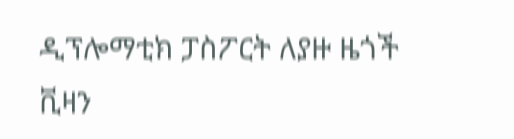ዲፕሎማቲክ ፓስፖርት ለያዙ ዜጎች ቪዛን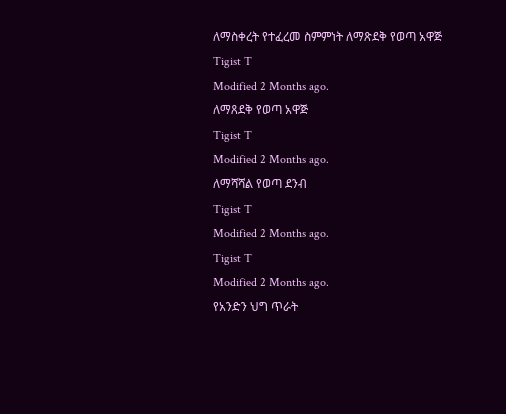ለማስቀረት የተፈረመ ስምምነት ለማጽደቅ የወጣ አዋጅ
Tigist T
Modified 2 Months ago.
ለማጸደቅ የወጣ አዋጅ
Tigist T
Modified 2 Months ago.
ለማሻሻል የወጣ ደንብ
Tigist T
Modified 2 Months ago.
Tigist T
Modified 2 Months ago.
የአንድን ህግ ጥራት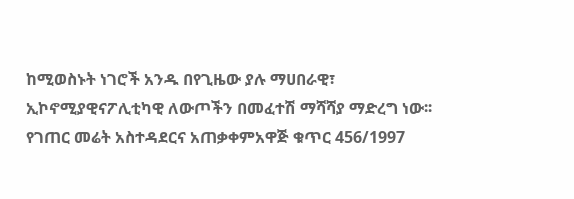ከሚወስኑት ነገሮች አንዱ በየጊዜው ያሉ ማሀበራዊ፣ ኢኮኖሚያዊናፖሊቲካዊ ለውጦችን በመፈተሽ ማሻሻያ ማድረግ ነው፡፡ የገጠር መሬት አስተዳደርና አጠቃቀምአዋጅ ቁጥር 456/1997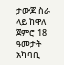ታውጆ ስራ ላይ ከዋለ ጀምሮ 18 ዓመታት አካባቢ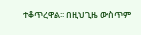ተቆጥረዋል፡፡ በዚህጊዜ ውስጥም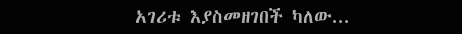አገሪቱ እያስመዘገበች ካለው...